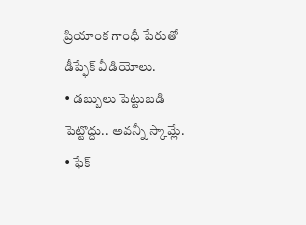ప్రియాంక గాంధీ పేరుతో డీప్ఫేక్ వీడియోలు.
• డబ్బులు పెట్టుబడి పెట్టొద్దు.. అవన్నీ స్కామ్లే.
• ఫేక్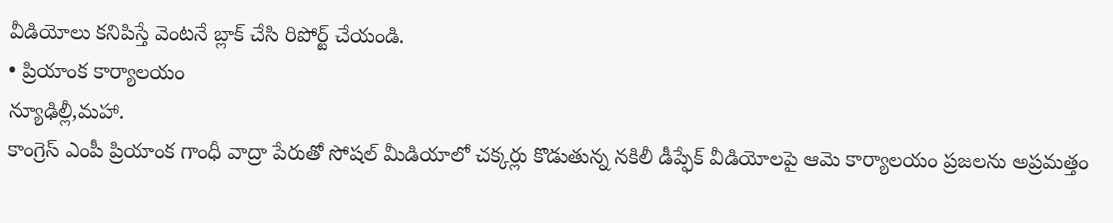వీడియోలు కనిపిస్తే వెంటనే బ్లాక్ చేసి రిపోర్ట్ చేయండి.
• ప్రియాంక కార్యాలయం
న్యూఢిల్లీ,మహా.
కాంగ్రెస్ ఎంపీ ప్రియాంక గాంధీ వాద్రా పేరుతో సోషల్ మీడియాలో చక్కర్లు కొడుతున్న నకిలీ డీప్ఫేక్ వీడియోలపై ఆమె కార్యాలయం ప్రజలను అప్రమత్తం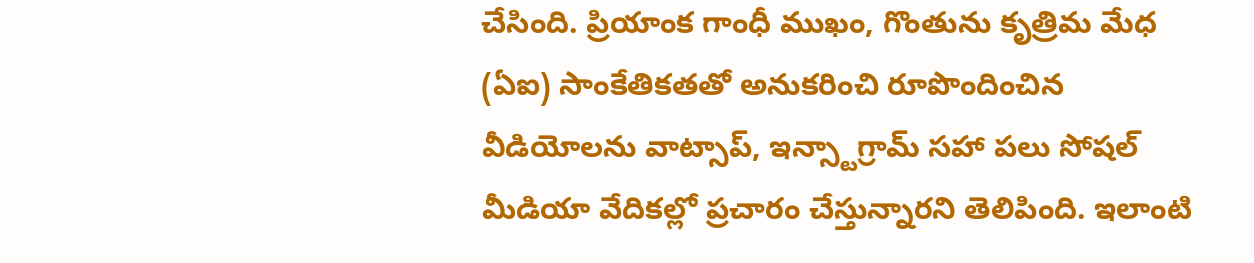చేసింది. ప్రియాంక గాంధీ ముఖం, గొంతును కృత్రిమ మేధ (ఏఐ) సాంకేతికతతో అనుకరించి రూపొందించిన వీడియోలను వాట్సాప్, ఇన్స్టాగ్రామ్ సహా పలు సోషల్ మీడియా వేదికల్లో ప్రచారం చేస్తున్నారని తెలిపింది. ఇలాంటి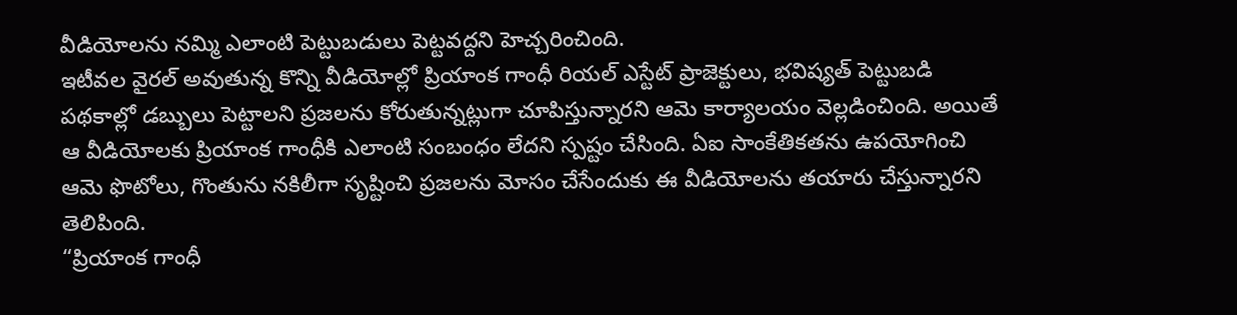వీడియోలను నమ్మి ఎలాంటి పెట్టుబడులు పెట్టవద్దని హెచ్చరించింది.
ఇటీవల వైరల్ అవుతున్న కొన్ని వీడియోల్లో ప్రియాంక గాంధీ రియల్ ఎస్టేట్ ప్రాజెక్టులు, భవిష్యత్ పెట్టుబడి పథకాల్లో డబ్బులు పెట్టాలని ప్రజలను కోరుతున్నట్లుగా చూపిస్తున్నారని ఆమె కార్యాలయం వెల్లడించింది. అయితే ఆ వీడియోలకు ప్రియాంక గాంధీకి ఎలాంటి సంబంధం లేదని స్పష్టం చేసింది. ఏఐ సాంకేతికతను ఉపయోగించి ఆమె ఫొటోలు, గొంతును నకిలీగా సృష్టించి ప్రజలను మోసం చేసేందుకు ఈ వీడియోలను తయారు చేస్తున్నారని తెలిపింది.
“ప్రియాంక గాంధీ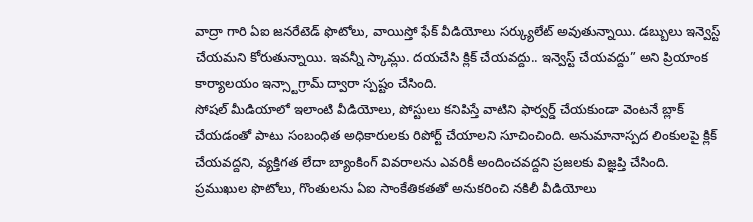వాద్రా గారి ఏఐ జనరేటెడ్ ఫొటోలు, వాయిస్తో ఫేక్ వీడియోలు సర్క్యులేట్ అవుతున్నాయి. డబ్బులు ఇన్వెస్ట్ చేయమని కోరుతున్నాయి. ఇవన్నీ స్కామ్లు. దయచేసి క్లిక్ చేయవద్దు.. ఇన్వెస్ట్ చేయవద్దు” అని ప్రియాంక కార్యాలయం ఇన్స్టాగ్రామ్ ద్వారా స్పష్టం చేసింది.
సోషల్ మీడియాలో ఇలాంటి వీడియోలు, పోస్టులు కనిపిస్తే వాటిని ఫార్వర్డ్ చేయకుండా వెంటనే బ్లాక్ చేయడంతో పాటు సంబంధిత అధికారులకు రిపోర్ట్ చేయాలని సూచించింది. అనుమానాస్పద లింకులపై క్లిక్ చేయవద్దని, వ్యక్తిగత లేదా బ్యాంకింగ్ వివరాలను ఎవరికీ అందించవద్దని ప్రజలకు విజ్ఞప్తి చేసింది.
ప్రముఖుల ఫొటోలు, గొంతులను ఏఐ సాంకేతికతతో అనుకరించి నకిలీ వీడియోలు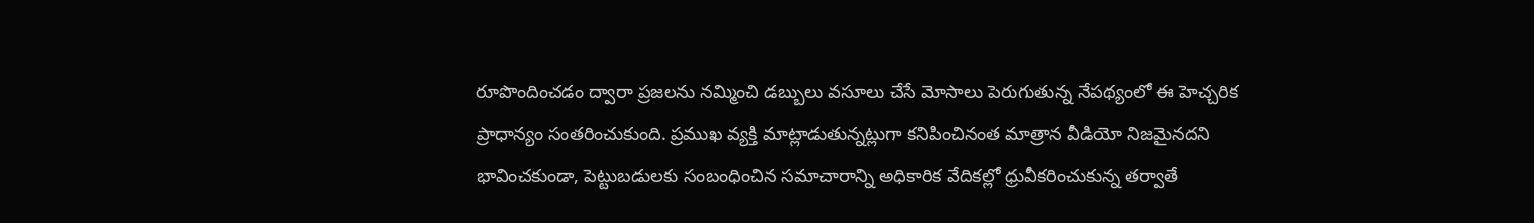రూపొందించడం ద్వారా ప్రజలను నమ్మించి డబ్బులు వసూలు చేసే మోసాలు పెరుగుతున్న నేపథ్యంలో ఈ హెచ్చరిక ప్రాధాన్యం సంతరించుకుంది. ప్రముఖ వ్యక్తి మాట్లాడుతున్నట్లుగా కనిపించినంత మాత్రాన వీడియో నిజమైనదని భావించకుండా, పెట్టుబడులకు సంబంధించిన సమాచారాన్ని అధికారిక వేదికల్లో ధ్రువీకరించుకున్న తర్వాతే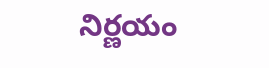నిర్ణయం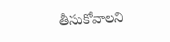తీసుకోవాలని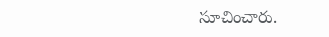సూచించారు.